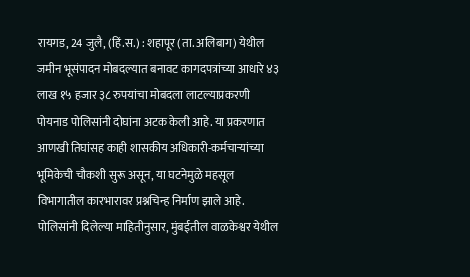रायगड, 24 जुलै, (हिं.स.) : शहापूर (ता. अलिबाग) येथील जमीन भूसंपादन मोबदल्यात बनावट कागदपत्रांच्या आधारे ४३ लाख १५ हजार ३८ रुपयांचा मोबदला लाटल्याप्रकरणी पोयनाड पोलिसांनी दोघांना अटक केली आहे. या प्रकरणात आणखी तिघांसह काही शासकीय अधिकारी-कर्मचाऱ्यांच्या भूमिकेची चौकशी सुरू असून, या घटनेमुळे महसूल विभागातील कारभारावर प्रश्नचिन्ह निर्माण झाले आहे.
पोलिसांनी दिलेल्या माहितीनुसार, मुंबईतील वाळकेश्वर येथील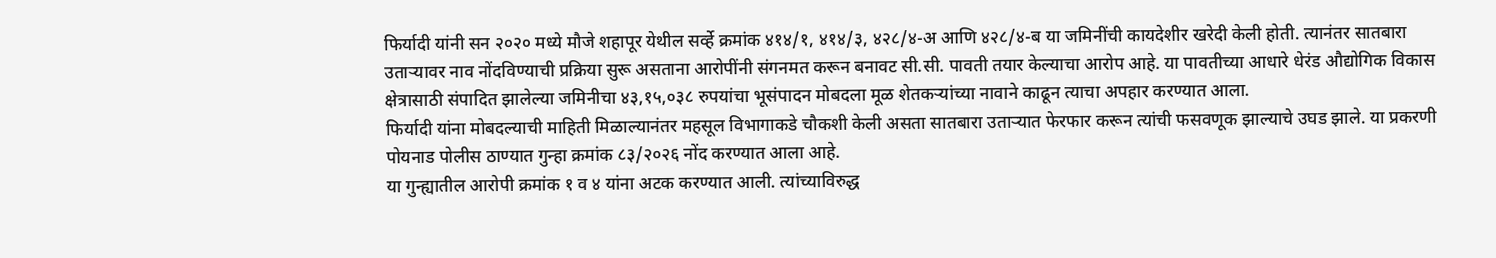फिर्यादी यांनी सन २०२० मध्ये मौजे शहापूर येथील सर्व्हे क्रमांक ४१४/१, ४१४/३, ४२८/४-अ आणि ४२८/४-ब या जमिनींची कायदेशीर खरेदी केली होती. त्यानंतर सातबारा उताऱ्यावर नाव नोंदविण्याची प्रक्रिया सुरू असताना आरोपींनी संगनमत करून बनावट सी.सी. पावती तयार केल्याचा आरोप आहे. या पावतीच्या आधारे धेरंड औद्योगिक विकास क्षेत्रासाठी संपादित झालेल्या जमिनीचा ४३,१५,०३८ रुपयांचा भूसंपादन मोबदला मूळ शेतकऱ्यांच्या नावाने काढून त्याचा अपहार करण्यात आला.
फिर्यादी यांना मोबदल्याची माहिती मिळाल्यानंतर महसूल विभागाकडे चौकशी केली असता सातबारा उताऱ्यात फेरफार करून त्यांची फसवणूक झाल्याचे उघड झाले. या प्रकरणी पोयनाड पोलीस ठाण्यात गुन्हा क्रमांक ८३/२०२६ नोंद करण्यात आला आहे.
या गुन्ह्यातील आरोपी क्रमांक १ व ४ यांना अटक करण्यात आली. त्यांच्याविरुद्ध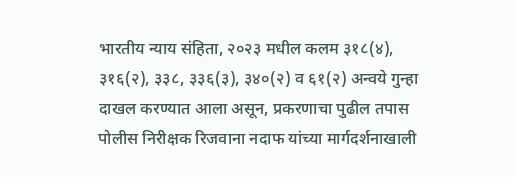भारतीय न्याय संहिता, २०२३ मधील कलम ३१८(४), ३१६(२), ३३८, ३३६(३), ३४०(२) व ६१(२) अन्वये गुन्हा दाखल करण्यात आला असून, प्रकरणाचा पुढील तपास पोलीस निरीक्षक रिजवाना नदाफ यांच्या मार्गदर्शनाखाली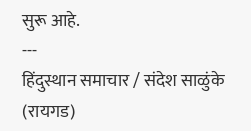सुरू आहे.
---
हिंदुस्थान समाचार / संदेश साळुंके (रायगड)